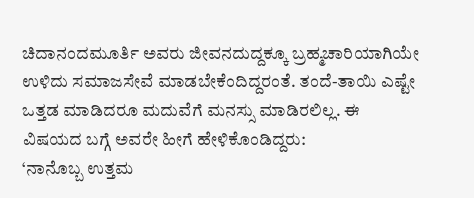ಚಿದಾನಂದಮೂರ್ತಿ ಅವರು ಜೀವನದುದ್ದಕ್ಕೂ ಬ್ರಹ್ಮಚಾರಿಯಾಗಿಯೇ ಉಳಿದು ಸಮಾಜಸೇವೆ ಮಾಡಬೇಕೆಂದಿದ್ದರಂತೆ. ತಂದೆ-ತಾಯಿ ಎಷ್ಟೇ ಒತ್ತಡ ಮಾಡಿದರೂ ಮದುವೆಗೆ ಮನಸ್ಸು ಮಾಡಿರಲಿಲ್ಲ. ಈ ವಿಷಯದ ಬಗ್ಗೆ ಅವರೇ ಹೀಗೆ ಹೇಳಿಕೊಂಡಿದ್ದರು:
‘ನಾನೊಬ್ಬ ಉತ್ತಮ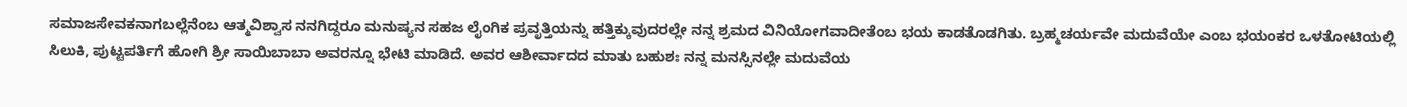ಸಮಾಜಸೇವಕನಾಗಬಲ್ಲೆನೆಂಬ ಆತ್ಮವಿಶ್ವಾಸ ನನಗಿದ್ದರೂ ಮನುಷ್ಯನ ಸಹಜ ಲೈಂಗಿಕ ಪ್ರವೃತ್ತಿಯನ್ನು ಹತ್ತಿಕ್ಕುವುದರಲ್ಲೇ ನನ್ನ ಶ್ರಮದ ವಿನಿಯೋಗವಾದೀತೆಂಬ ಭಯ ಕಾಡತೊಡಗಿತು. ಬ್ರಹ್ಮಚರ್ಯವೇ ಮದುವೆಯೇ ಎಂಬ ಭಯಂಕರ ಒಳತೋಟಿಯಲ್ಲಿ ಸಿಲುಕಿ, ಪುಟ್ಟಪರ್ತಿಗೆ ಹೋಗಿ ಶ್ರೀ ಸಾಯಿಬಾಬಾ ಅವರನ್ನೂ ಭೇಟಿ ಮಾಡಿದೆ. ಅವರ ಆಶೀರ್ವಾದದ ಮಾತು ಬಹುಶಃ ನನ್ನ ಮನಸ್ಸಿನಲ್ಲೇ ಮದುವೆಯ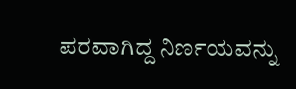ಪರವಾಗಿದ್ದ ನಿರ್ಣಯವನ್ನು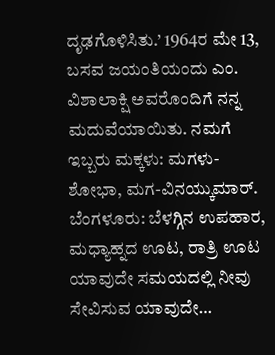ದೃಢಗೊಳಿಸಿತು.’ 1964ರ ಮೇ 13, ಬಸವ ಜಯಂತಿಯಂದು ಎಂ. ವಿಶಾಲಾಕ್ಷಿ ಅವರೊಂದಿಗೆ ನನ್ನ ಮದುವೆಯಾಯಿತು. ನಮಗೆ ಇಬ್ಬರು ಮಕ್ಕಳು: ಮಗಳು-ಶೋಭಾ, ಮಗ-ವಿನಯ್ಕುಮಾರ್.
ಬೆಂಗಳೂರು: ಬೆಳಗ್ಗಿನ ಉಪಹಾರ, ಮಧ್ಯಾಹ್ನದ ಊಟ, ರಾತ್ರಿ ಊಟ ಯಾವುದೇ ಸಮಯದಲ್ಲಿ ನೀವು ಸೇವಿಸುವ ಯಾವುದೇ…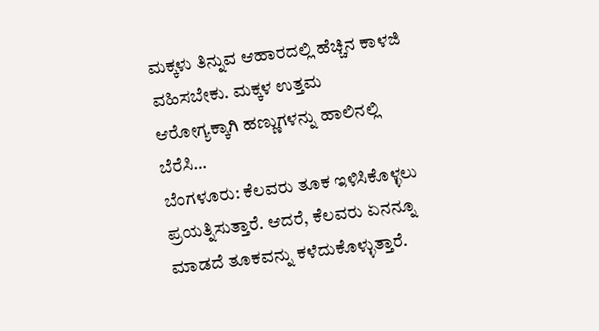ಮಕ್ಕಳು ತಿನ್ನುವ ಆಹಾರದಲ್ಲಿ ಹೆಚ್ಚಿನ ಕಾಳಜಿ ವಹಿಸಬೇಕು. ಮಕ್ಕಳ ಉತ್ತಮ ಆರೋಗ್ಯಕ್ಕಾಗಿ ಹಣ್ಣುಗಳನ್ನು ಹಾಲಿನಲ್ಲಿ ಬೆರೆಸಿ…
ಬೆಂಗಳೂರು: ಕೆಲವರು ತೂಕ ಇಳಿಸಿಕೊಳ್ಳಲು ಪ್ರಯತ್ನಿಸುತ್ತಾರೆ. ಆದರೆ, ಕೆಲವರು ಏನನ್ನೂ ಮಾಡದೆ ತೂಕವನ್ನು ಕಳೆದುಕೊಳ್ಳುತ್ತಾರೆ.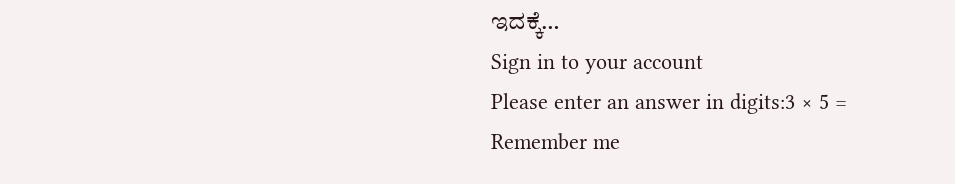ಇದಕ್ಕೆ…
Sign in to your account
Please enter an answer in digits:3 × 5 =
Remember me